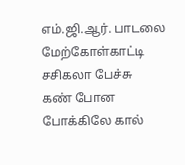எம்.ஜி.ஆர். பாடலை மேற்கோள்காட்டி சசிகலா பேச்சு
கண் போன போக்கிலே கால்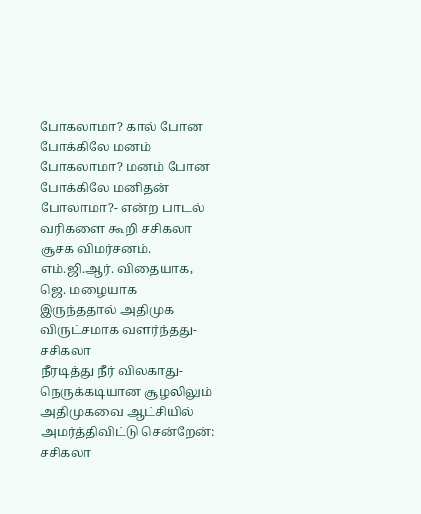போகலாமா? கால் போன போக்கிலே மனம் போகலாமா? மனம் போன போக்கிலே மனிதன் போலாமா?- என்ற பாடல் வரிகளை கூறி சசிகலா சூசக விமர்சனம்.
எம்.ஜி.ஆர். விதையாக, ஜெ. மழையாக இருந்ததால் அதிமுக விருட்சமாக வளர்ந்தது- சசிகலா
நீரடித்து நீர் விலகாது- நெருக்கடியான சூழலிலும் அதிமுகவை ஆட்சியில் அமர்த்திவிட்டு சென்றேன்: சசிகலா